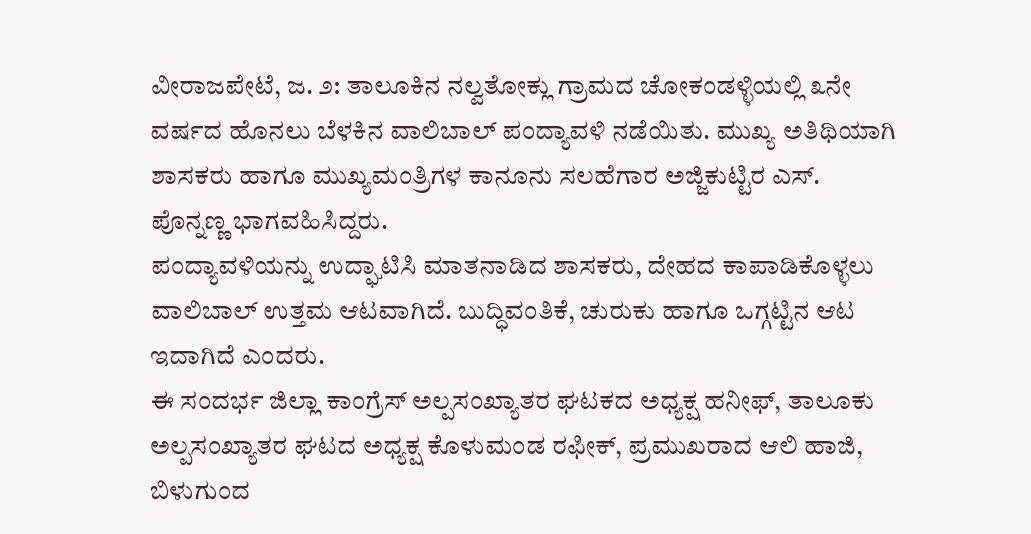ವೀರಾಜಪೇಟೆ, ಜ. ೨: ತಾಲೂಕಿನ ನಲ್ವತೋಕ್ಲು ಗ್ರಾಮದ ಚೋಕಂಡಳ್ಳಿಯಲ್ಲಿ ೩ನೇ ವರ್ಷದ ಹೊನಲು ಬೆಳಕಿನ ವಾಲಿಬಾಲ್ ಪಂದ್ಯಾವಳಿ ನಡೆಯಿತು. ಮುಖ್ಯ ಅತಿಥಿಯಾಗಿ ಶಾಸಕರು ಹಾಗೂ ಮುಖ್ಯಮಂತ್ರಿಗಳ ಕಾನೂನು ಸಲಹೆಗಾರ ಅಜ್ಜಿಕುಟ್ಟಿರ ಎಸ್. ಪೊನ್ನಣ್ಣ ಭಾಗವಹಿಸಿದ್ದರು.
ಪಂದ್ಯಾವಳಿಯನ್ನು ಉದ್ಘಾಟಿಸಿ ಮಾತನಾಡಿದ ಶಾಸಕರು, ದೇಹದ ಕಾಪಾಡಿಕೊಳ್ಳಲು ವಾಲಿಬಾಲ್ ಉತ್ತಮ ಆಟವಾಗಿದೆ. ಬುದ್ಧಿವಂತಿಕೆ, ಚುರುಕು ಹಾಗೂ ಒಗ್ಗಟ್ಟಿನ ಆಟ ಇದಾಗಿದೆ ಎಂದರು.
ಈ ಸಂದರ್ಭ ಜಿಲ್ಲಾ ಕಾಂಗ್ರೆಸ್ ಅಲ್ಪಸಂಖ್ಯಾತರ ಘಟಕದ ಅಧ್ಯಕ್ಷ ಹನೀಫ್, ತಾಲೂಕು ಅಲ್ಪಸಂಖ್ಯಾತರ ಘಟದ ಅಧ್ಯಕ್ಷ ಕೊಳುಮಂಡ ರಫೀಕ್, ಪ್ರಮುಖರಾದ ಆಲಿ ಹಾಜಿ, ಬಿಳುಗುಂದ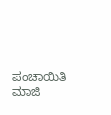ಪಂಚಾಯಿತಿ ಮಾಜಿ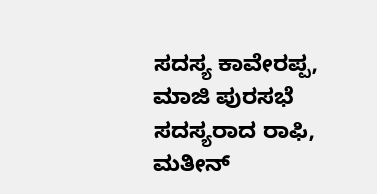ಸದಸ್ಯ ಕಾವೇರಪ್ಪ, ಮಾಜಿ ಪುರಸಭೆ ಸದಸ್ಯರಾದ ರಾಫಿ, ಮತೀನ್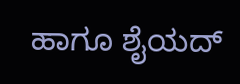ಹಾಗೂ ಶೈಯದ್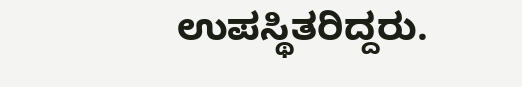ಉಪಸ್ಥಿತರಿದ್ದರು.